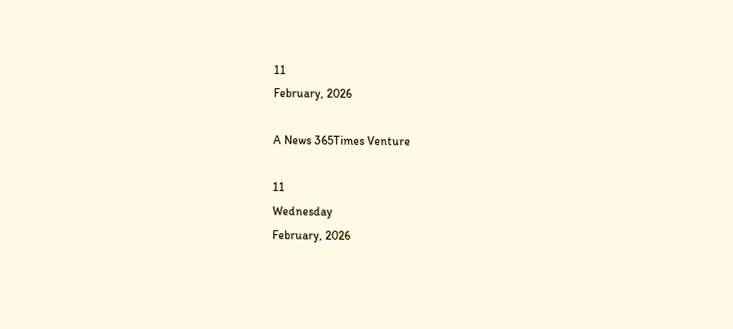11
February, 2026

A News 365Times Venture

11
Wednesday
February, 2026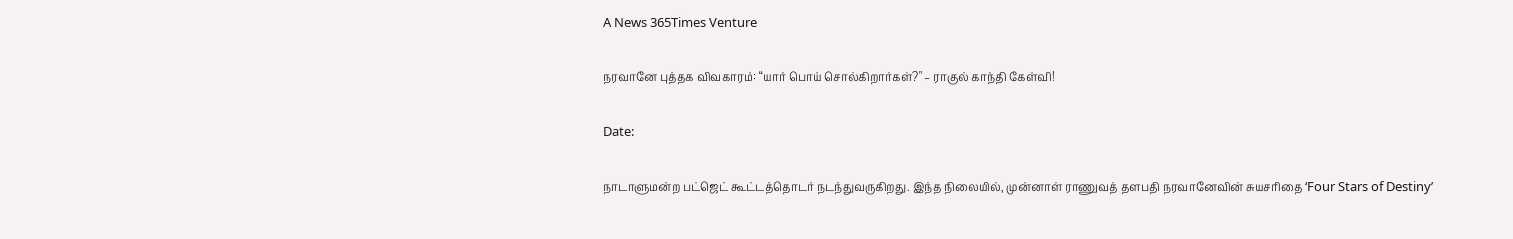A News 365Times Venture

நரவானே புத்தக விவகாரம்: “யார் பொய் சொல்கிறார்கள்?" – ராகுல் காந்தி கேள்வி!

Date:

நாடாளுமன்ற பட்ஜெட் கூட்டத்தொடர் நடந்துவருகிறது. இந்த நிலையில், முன்னாள் ராணுவத் தளபதி நரவானேவின் சுயசரிதை ‘Four Stars of Destiny’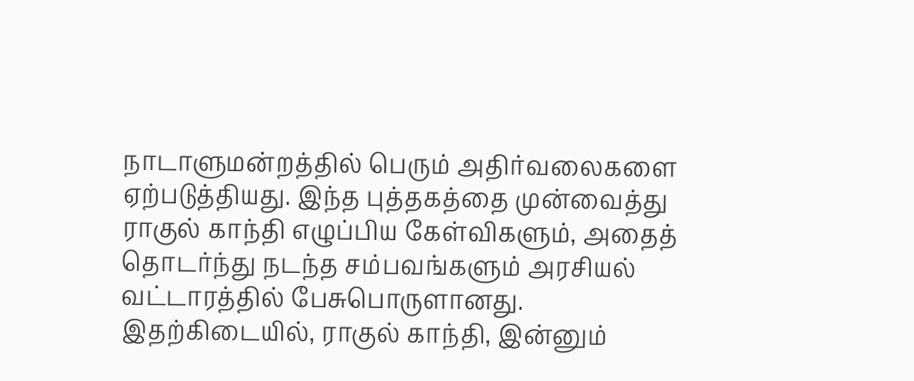நாடாளுமன்றத்தில் பெரும் அதிர்வலைகளை ஏற்படுத்தியது. இந்த புத்தகத்தை முன்வைத்து ராகுல் காந்தி எழுப்பிய கேள்விகளும், அதைத் தொடர்ந்து நடந்த சம்பவங்களும் அரசியல் வட்டாரத்தில் பேசுபொருளானது. இதற்கிடையில், ராகுல் காந்தி, இன்னும்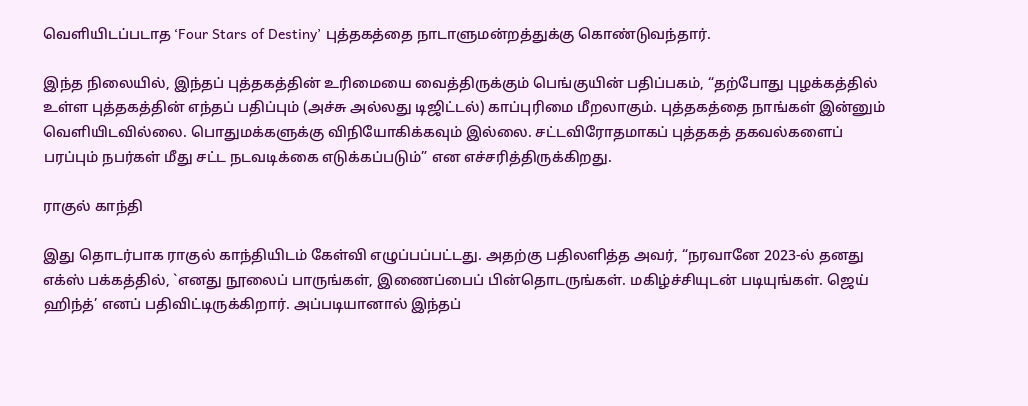வெளியிடப்படாத ‘Four Stars of Destiny’ புத்தகத்தை நாடாளுமன்றத்துக்கு கொண்டுவந்தார்.

இந்த நிலையில், இந்தப் புத்தகத்தின் உரிமையை வைத்திருக்கும் பெங்குயின் பதிப்பகம், “தற்போது புழக்கத்தில் உள்ள புத்தகத்தின் எந்தப் பதிப்பும் (அச்சு அல்லது டிஜிட்டல்) காப்புரிமை மீறலாகும். புத்தகத்தை நாங்கள் இன்னும் வெளியிடவில்லை. பொதுமக்களுக்கு விநியோகிக்கவும் இல்லை. சட்டவிரோதமாகப் புத்தகத் தகவல்களைப் பரப்பும் நபர்கள் மீது சட்ட நடவடிக்கை எடுக்கப்படும்” என எச்சரித்திருக்கிறது.

ராகுல் காந்தி

இது தொடர்பாக ராகுல் காந்தியிடம் கேள்வி எழுப்பப்பட்டது. அதற்கு பதிலளித்த அவர், “நரவானே 2023-ல் தனது எக்ஸ் பக்கத்தில், `எனது நூலைப் பாருங்கள், இணைப்பைப் பின்தொடருங்கள். மகிழ்ச்சியுடன் படியுங்கள். ஜெய் ஹிந்த்’ எனப் பதிவிட்டிருக்கிறார். அப்படியானால் இந்தப்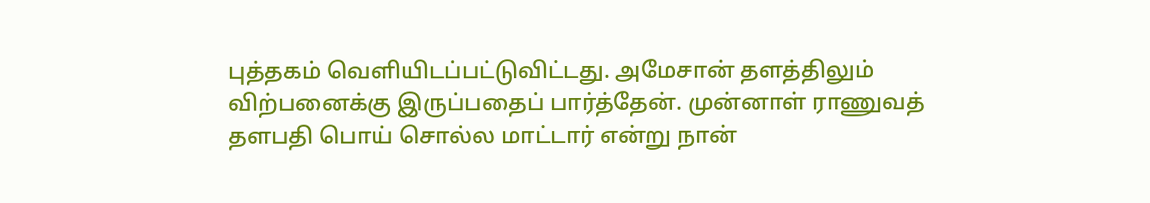புத்தகம் வெளியிடப்பட்டுவிட்டது. அமேசான் தளத்திலும் விற்பனைக்கு இருப்பதைப் பார்த்தேன். முன்னாள் ராணுவத் தளபதி பொய் சொல்ல மாட்டார் என்று நான்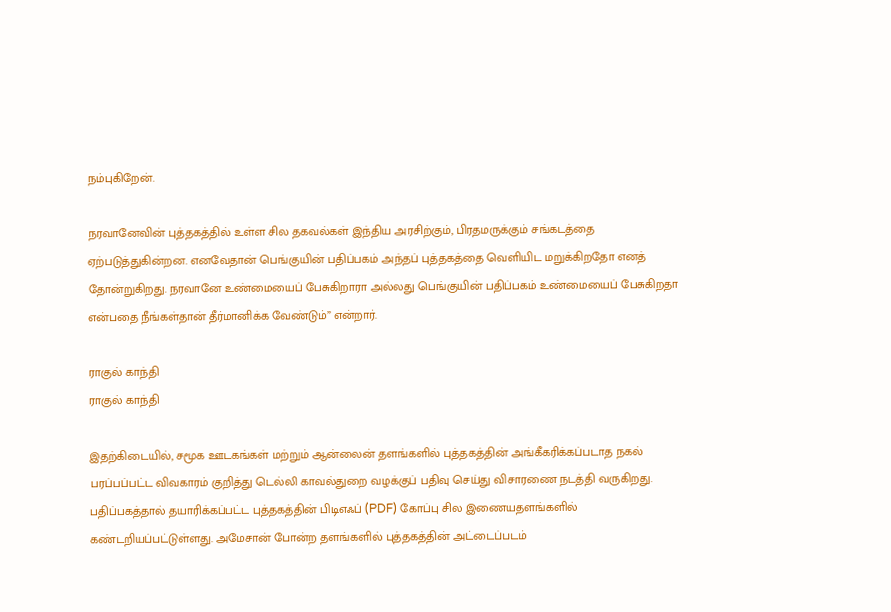நம்புகிறேன்.

நரவானேவின் புத்தகத்தில் உள்ள சில தகவல்கள் இந்திய அரசிற்கும், பிரதமருக்கும் சங்கடத்தை ஏற்படுத்துகின்றன. எனவேதான் பெங்குயின் பதிப்பகம் அந்தப் புத்தகத்தை வெளியிட மறுக்கிறதோ எனத் தோன்றுகிறது. நரவானே உண்மையைப் பேசுகிறாரா அல்லது பெங்குயின் பதிப்பகம் உண்மையைப் பேசுகிறதா என்பதை நீங்கள்தான் தீர்மானிக்க வேண்டும்” என்றார்.

ராகுல் காந்தி
ராகுல் காந்தி

இதற்கிடையில், சமூக ஊடகங்கள் மற்றும் ஆன்லைன் தளங்களில் புத்தகத்தின் அங்கீகரிக்கப்படாத நகல் பரப்பப்பட்ட விவகாரம் குறித்து டெல்லி காவல்துறை வழக்குப் பதிவு செய்து விசாரணை நடத்தி வருகிறது. பதிப்பகத்தால் தயாரிக்கப்பட்ட புத்தகத்தின் பிடிஎஃப் (PDF) கோப்பு சில இணையதளங்களில் கண்டறியப்பட்டுள்ளது. அமேசான் போன்ற தளங்களில் புத்தகத்தின் அட்டைப்படம்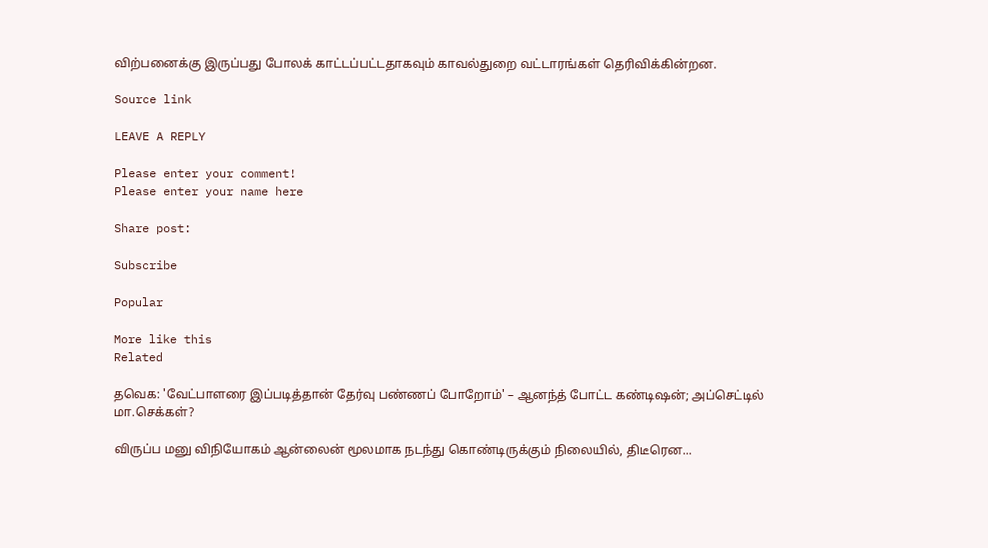விற்பனைக்கு இருப்பது போலக் காட்டப்பட்டதாகவும் காவல்துறை வட்டாரங்கள் தெரிவிக்கின்றன.

Source link

LEAVE A REPLY

Please enter your comment!
Please enter your name here

Share post:

Subscribe

Popular

More like this
Related

தவெக: 'வேட்பாளரை இப்படித்தான் தேர்வு பண்ணப் போறோம்' – ஆனந்த் போட்ட கண்டிஷன்; அப்செட்டில் மா.செக்கள்?

விருப்ப மனு விநியோகம் ஆன்லைன் மூலமாக நடந்து கொண்டிருக்கும் நிலையில், திடீரென...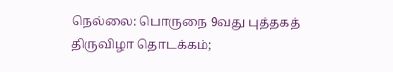நெல்லை: பொருநை 9வது புத்தகத் திருவிழா தொடக்கம்;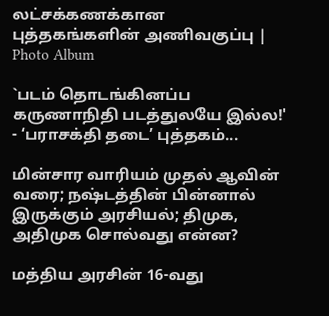லட்சக்கணக்கான புத்தகங்களின் அணிவகுப்பு | Photo Album

`படம் தொடங்கினப்ப கருணாநிதி படத்துலயே இல்ல!' - ‘பராசக்தி தடை’ புத்தகம்...

மின்சார வாரியம் முதல் ஆவின் வரை; நஷ்டத்தின் பின்னால் இருக்கும் அரசியல்; திமுக, அதிமுக சொல்வது என்ன?

மத்திய அரசின் 16-வது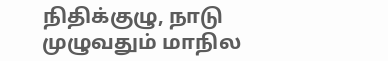நிதிக்குழு, நாடு முழுவதும் மாநில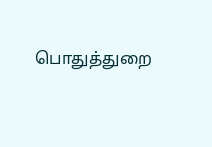பொதுத்துறை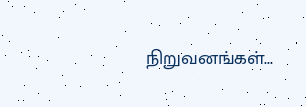நிறுவனங்கள்...